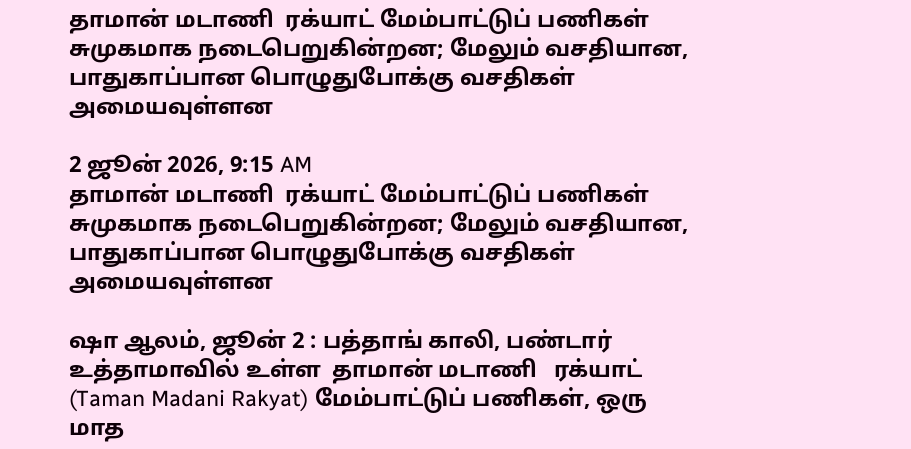தாமான் மடாணி  ரக்யாட் மேம்பாட்டுப் பணிகள் சுமுகமாக நடைபெறுகின்றன; மேலும் வசதியான, பாதுகாப்பான பொழுதுபோக்கு வசதிகள் அமையவுள்ளன

2 ஜூன் 2026, 9:15 AM
தாமான் மடாணி  ரக்யாட் மேம்பாட்டுப் பணிகள் சுமுகமாக நடைபெறுகின்றன; மேலும் வசதியான, பாதுகாப்பான பொழுதுபோக்கு வசதிகள் அமையவுள்ளன

ஷா ஆலம், ஜூன் 2 : பத்தாங் காலி, பண்டார் உத்தாமாவில் உள்ள  தாமான் மடாணி   ரக்யாட் (Taman Madani Rakyat) மேம்பாட்டுப் பணிகள், ஒரு மாத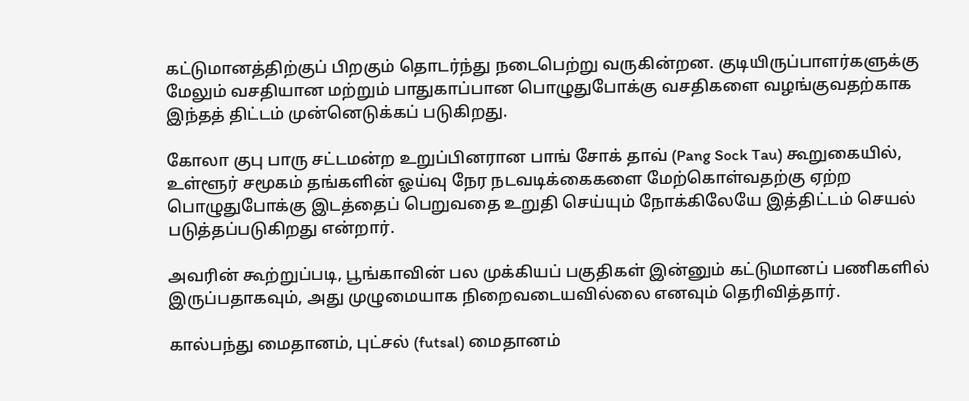கட்டுமானத்திற்குப் பிறகும் தொடர்ந்து நடைபெற்று வருகின்றன. குடியிருப்பாளர்களுக்கு மேலும் வசதியான மற்றும் பாதுகாப்பான பொழுதுபோக்கு வசதிகளை வழங்குவதற்காக இந்தத் திட்டம் முன்னெடுக்கப் படுகிறது.

கோலா குபு பாரு சட்டமன்ற உறுப்பினரான பாங் சோக் தாவ் (Pang Sock Tau) கூறுகையில், உள்ளூர் சமூகம் தங்களின் ஓய்வு நேர நடவடிக்கைகளை மேற்கொள்வதற்கு ஏற்ற பொழுதுபோக்கு இடத்தைப் பெறுவதை உறுதி செய்யும் நோக்கிலேயே இத்திட்டம் செயல் படுத்தப்படுகிறது என்றார்.

அவரின் கூற்றுப்படி, பூங்காவின் பல முக்கியப் பகுதிகள் இன்னும் கட்டுமானப் பணிகளில் இருப்பதாகவும், அது முழுமையாக நிறைவடையவில்லை எனவும் தெரிவித்தார்.

கால்பந்து மைதானம், புட்சல் (futsal) மைதானம்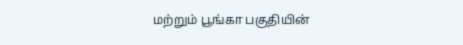மற்றும் பூங்கா பகுதியின்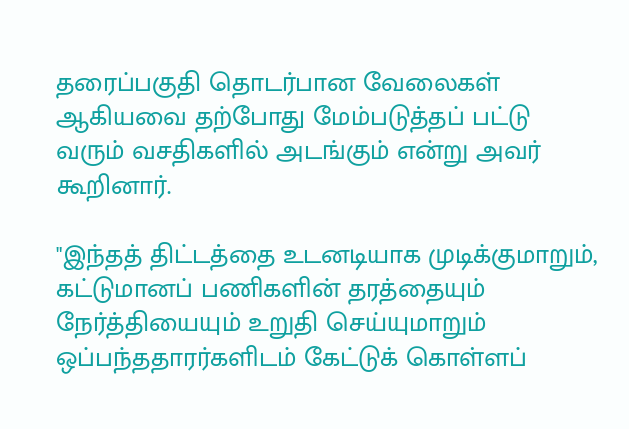தரைப்பகுதி தொடர்பான வேலைகள் ஆகியவை தற்போது மேம்படுத்தப் பட்டு வரும் வசதிகளில் அடங்கும் என்று அவர் கூறினார்.

"இந்தத் திட்டத்தை உடனடியாக முடிக்குமாறும், கட்டுமானப் பணிகளின் தரத்தையும் நேர்த்தியையும் உறுதி செய்யுமாறும் ஒப்பந்ததாரர்களிடம் கேட்டுக் கொள்ளப்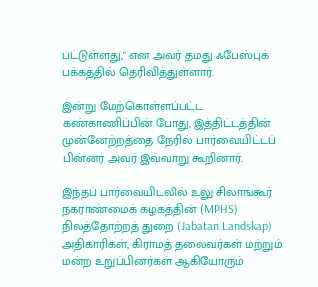பட்டுள்ளது," என அவர் தமது ஃபேஸ்புக் பக்கத்தில் தெரிவித்துள்ளார்.

இன்று மேற்கொள்ளப்பட்ட கண்காணிப்பின் போது, இத்திட்டத்தின் முன்னேற்றத்தை நேரில் பார்வையிட்டப் பின்னர் அவர் இவ்வாறு கூறினார்.

இந்தப் பார்வையிடலில் உலு சிலாங்கூர் நகராண்மைக் கழகத்தின் (MPHS) நிலத்தோற்றத் துறை (Jabatan Landskap) அதிகாரிகள், கிராமத் தலைவர்கள் மற்றும் மன்ற உறுப்பினர்கள் ஆகியோரும்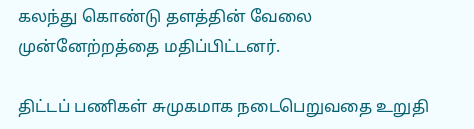கலந்து கொண்டு தளத்தின் வேலை முன்னேற்றத்தை மதிப்பிட்டனர்.

திட்டப் பணிகள் சுமுகமாக நடைபெறுவதை உறுதி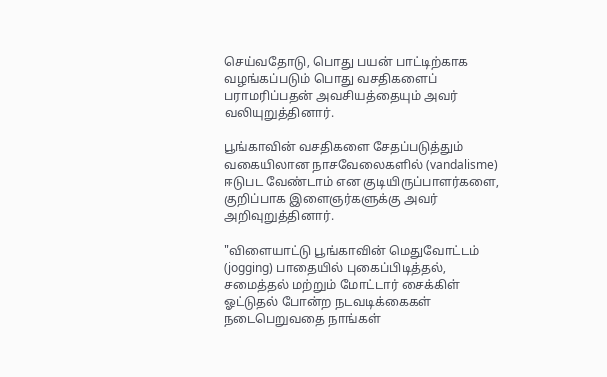செய்வதோடு, பொது பயன் பாட்டிற்காக வழங்கப்படும் பொது வசதிகளைப் பராமரிப்பதன் அவசியத்தையும் அவர் வலியுறுத்தினார்.

பூங்காவின் வசதிகளை சேதப்படுத்தும் வகையிலான நாசவேலைகளில் (vandalisme) ஈடுபட வேண்டாம் என குடியிருப்பாளர்களை, குறிப்பாக இளைஞர்களுக்கு அவர் அறிவுறுத்தினார்.

"விளையாட்டு பூங்காவின் மெதுவோட்டம் (jogging) பாதையில் புகைப்பிடித்தல், சமைத்தல் மற்றும் மோட்டார் சைக்கிள் ஓட்டுதல் போன்ற நடவடிக்கைகள் நடைபெறுவதை நாங்கள்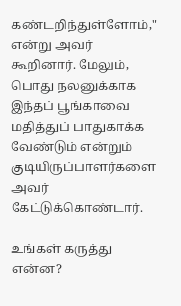கண்டறிந்துள்ளோம்," என்று அவர் கூறினார். மேலும், பொது நலனுக்காக இந்தப் பூங்காவை மதித்துப் பாதுகாக்க வேண்டும் என்றும் குடியிருப்பாளர்களை அவர் கேட்டுக்கொண்டார்.

உங்கள் கருத்து என்ன?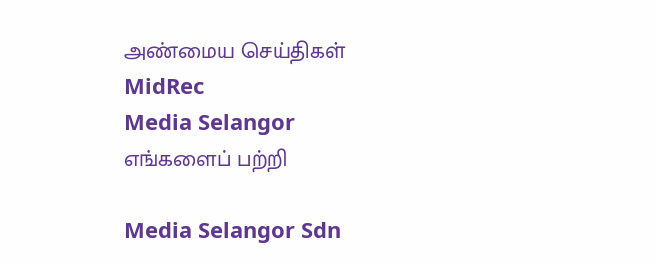அண்மைய செய்திகள்
MidRec
Media Selangor
எங்களைப் பற்றி

Media Selangor Sdn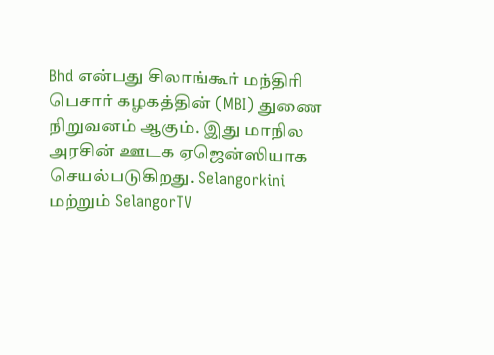Bhd என்பது சிலாங்கூர் மந்திரி பெசார் கழகத்தின் (MBI) துணை நிறுவனம் ஆகும். இது மாநில அரசின் ஊடக ஏஜென்ஸியாக செயல்படுகிறது. Selangorkini மற்றும் SelangorTV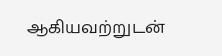ஆகியவற்றுடன்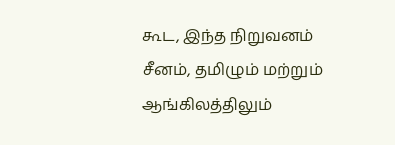கூட, இந்த நிறுவனம் சீனம், தமிழும் மற்றும் ஆங்கிலத்திலும்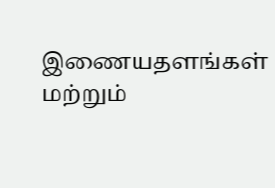இணையதளங்கள் மற்றும்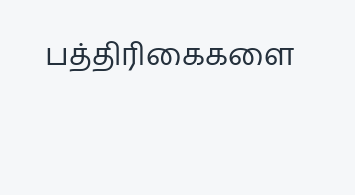பத்திரிகைகளை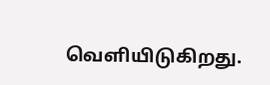வெளியிடுகிறது.